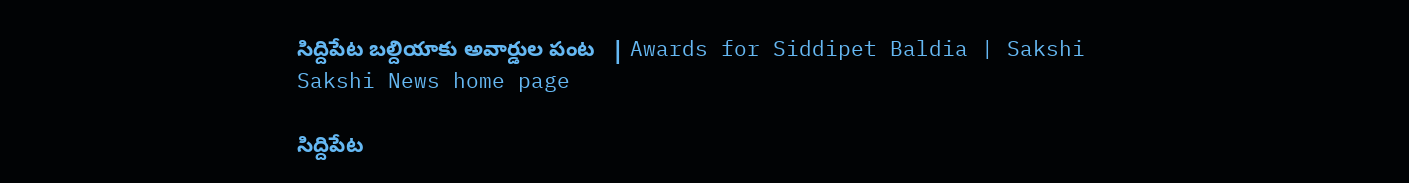సిద్దిపేట బల్దియాకు అవార్డుల పంట   | Awards for Siddipet Baldia | Sakshi
Sakshi News home page

సిద్దిపేట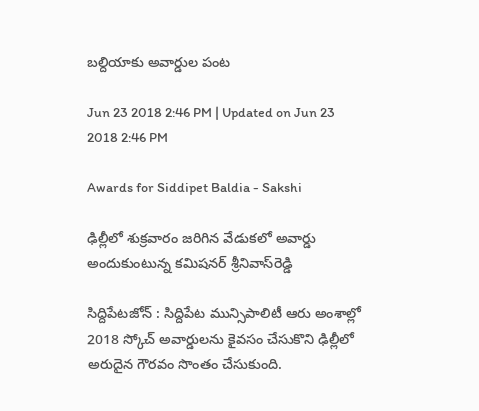బల్దియాకు అవార్డుల పంట

Jun 23 2018 2:46 PM | Updated on Jun 23 2018 2:46 PM

Awards for Siddipet Baldia - Sakshi

ఢిల్లీలో శుక్రవారం జరిగిన వేడుకలో అవార్డు అందుకుంటున్న కమిషనర్‌ శ్రీనివాస్‌రెడ్డి

సిద్దిపేటజోన్‌ : సిద్దిపేట మున్సిపాలిటీ ఆరు అంశాల్లో 2018 స్కోచ్‌ అవార్డులను కైవసం చేసుకొని ఢిల్లీలో అరుదైన గౌరవం సొంతం చేసుకుంది.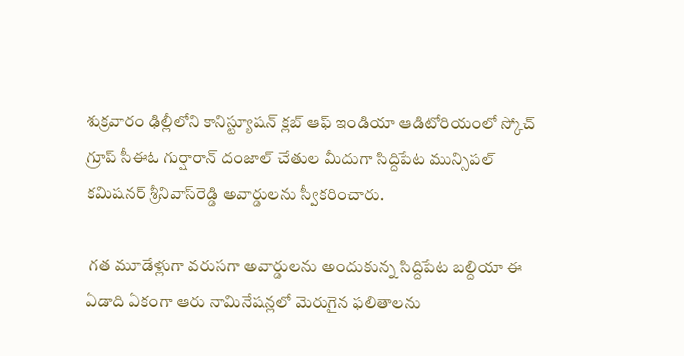శుక్రవారం ఢిల్లీలోని కానిస్ట్యూషన్‌ క్లబ్‌ ఆఫ్‌ ఇండియా ఆడిటోరియంలో స్కోచ్‌ గ్రూప్‌ సీఈఓ గుర్షారాన్‌ దంజాల్‌ చేతుల మీదుగా సిద్దిపేట మున్సిపల్‌ కమిషనర్‌ శ్రీనివాస్‌రెడ్డి అవార్డులను స్వీకరించారు.

 గత మూడేళ్లుగా వరుసగా అవార్డులను అందుకున్న సిద్దిపేట బల్దియా ఈ ఏడాది ఏకంగా ఆరు నామినేషన్లలో మెరుగైన ఫలితాలను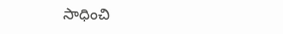సాధించి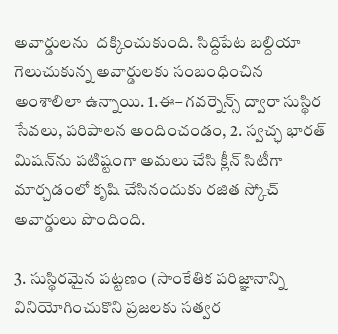అవార్డులను  దక్కించుకుంది. సిద్దిపేట బల్దియా గెలుచుకున్న అవార్డులకు సంబంధించిన అంశాలిలా ఉన్నాయి. 1.ఈ– గవర్నెన్స్‌ ద్వారా సుస్థిర సేవలు, పరిపాలన అందించండం, 2. స్వచ్ఛ భారత్‌ మిషన్‌ను పటిష్టంగా అమలు చేసి క్లీన్‌ సిటీగా మార్చడంలో కృషి చేసినందుకు రజిత స్కోచ్‌ అవార్డులు పొందింది.

3. సుస్థిరమైన పట్టణం (సాంకేతిక పరిజ్ఞానాన్ని వినియోగించుకొని ప్రజలకు సత్వర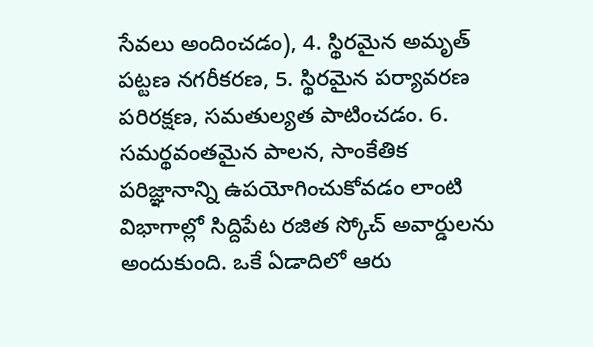సేవలు అందించడం), 4. స్థిరమైన అమృత్‌ పట్టణ నగరీకరణ, 5. స్థిరమైన పర్యావరణ పరిరక్షణ, సమతుల్యత పాటించడం. 6.  సమర్థవంతమైన పాలన, సాంకేతిక పరిజ్ఞానాన్ని ఉపయోగించుకోవడం లాంటి విభాగాల్లో సిద్దిపేట రజిత స్కోచ్‌ అవార్డులను అందుకుంది. ఒకే ఏడాదిలో ఆరు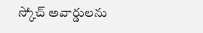స్కోచ్‌ అవార్డులను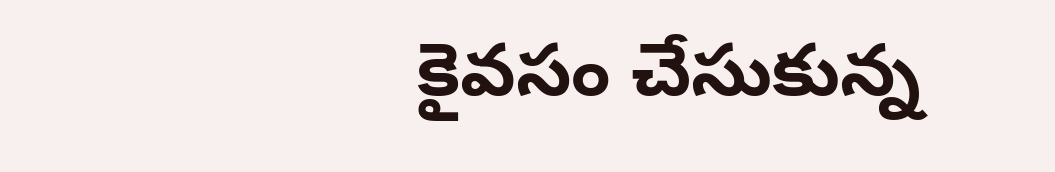కైవసం చేసుకున్న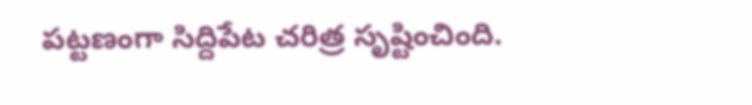పట్టణంగా సిద్దిపేట చరిత్ర సృష్టించింది.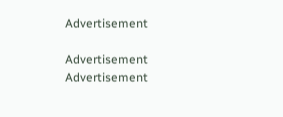Advertisement

Advertisement
Advertisement